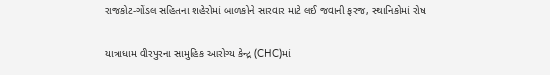રાજકોટ-ગોંડલ સહિતના શહેરોમાં બાળકોને સારવાર માટે લઈ જવાની ફરજ, સ્થાનિકોમાં રોષ

યાત્રાધામ વીરપુરના સામુહિક આરોગ્ય કેન્દ્ર (CHC)માં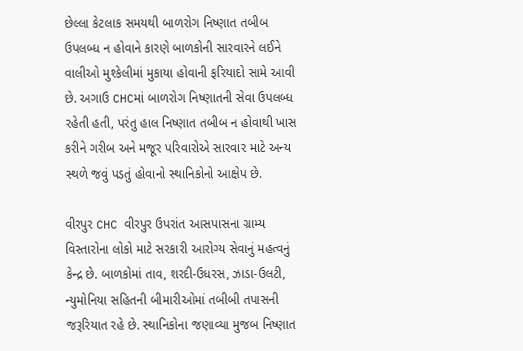છેલ્લા કેટલાક સમયથી બાળરોગ નિષ્ણાત તબીબ ઉપલબ્ધ ન હોવાને કારણે બાળકોની સારવારને લઈને વાલીઓ મુશ્કેલીમાં મુકાયા હોવાની ફરિયાદો સામે આવી છે. અગાઉ CHCમાં બાળરોગ નિષ્ણાતની સેવા ઉપલબ્ધ રહેતી હતી, પરંતુ હાલ નિષ્ણાત તબીબ ન હોવાથી ખાસ કરીને ગરીબ અને મજૂર પરિવારોએ સારવાર માટે અન્ય સ્થળે જવું પડતું હોવાનો સ્થાનિકોનો આક્ષેપ છે.

વીરપુર CHC વીરપુર ઉપરાંત આસપાસના ગ્રામ્ય વિસ્તારોના લોકો માટે સરકારી આરોગ્ય સેવાનું મહત્વનું કેન્દ્ર છે. બાળકોમાં તાવ, શરદી-ઉધરસ, ઝાડા-ઉલટી, ન્યુમોનિયા સહિતની બીમારીઓમાં તબીબી તપાસની જરૂરિયાત રહે છે. સ્થાનિકોના જણાવ્યા મુજબ નિષ્ણાત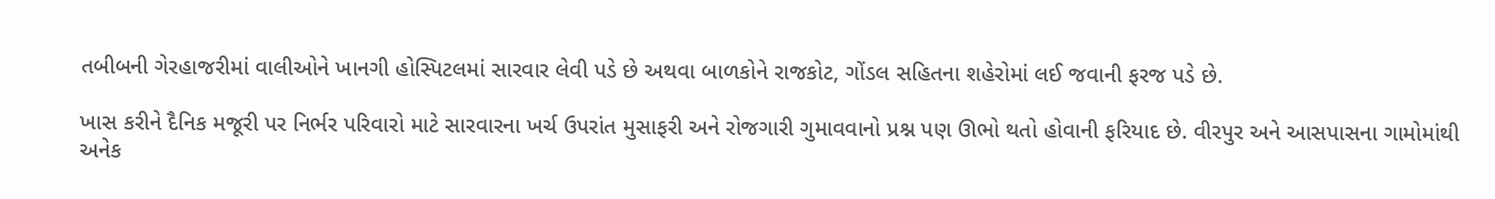તબીબની ગેરહાજરીમાં વાલીઓને ખાનગી હોસ્પિટલમાં સારવાર લેવી પડે છે અથવા બાળકોને રાજકોટ, ગોંડલ સહિતના શહેરોમાં લઈ જવાની ફરજ પડે છે.

ખાસ કરીને દૈનિક મજૂરી પર નિર્ભર પરિવારો માટે સારવારના ખર્ચ ઉપરાંત મુસાફરી અને રોજગારી ગુમાવવાનો પ્રશ્ન પણ ઊભો થતો હોવાની ફરિયાદ છે. વીરપુર અને આસપાસના ગામોમાંથી અનેક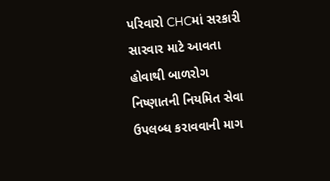પરિવારો CHCમાં સરકારી સારવાર માટે આવતા હોવાથી બાળરોગ નિષ્ણાતની નિયમિત સેવા ઉપલબ્ધ કરાવવાની માગ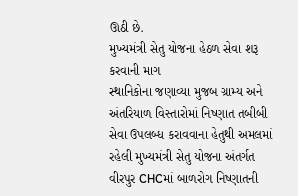ઊઠી છે.
મુખ્યમંત્રી સેતુ યોજના હેઠળ સેવા શરૂ કરવાની માગ
સ્થાનિકોના જણાવ્યા મુજબ ગ્રામ્ય અને અંતરિયાળ વિસ્તારોમાં નિષ્ણાત તબીબી સેવા ઉપલબ્ધ કરાવવાના હેતુથી અમલમાં રહેલી મુખ્યમંત્રી સેતુ યોજના અંતર્ગત વીરપુર CHCમાં બાળરોગ નિષ્ણાતની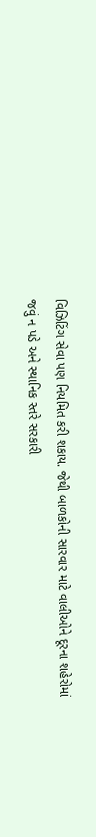વિઝિટિંગ સેવા પણ નિયમિત કરી શકાય. જેથી બાળકોની સારવાર માટે વાલીઓને દૂરના શહેરોમાં જવું ન પડે અને સ્થાનિક સ્તરે સરકારી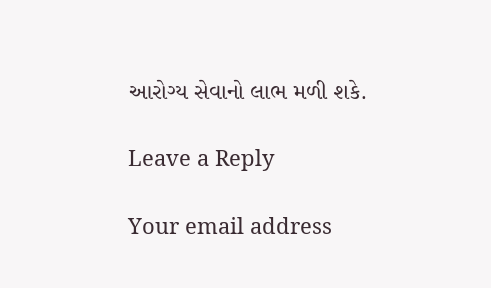આરોગ્ય સેવાનો લાભ મળી શકે.

Leave a Reply

Your email address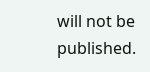will not be published.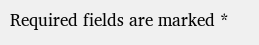Required fields are marked *